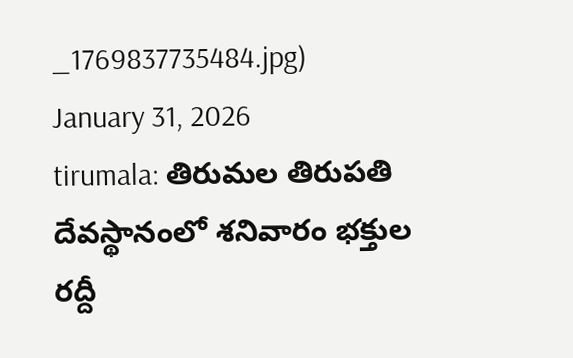_1769837735484.jpg)
January 31, 2026
tirumala: తిరుమల తిరుపతి దేవస్థానంలో శనివారం భక్తుల రద్దీ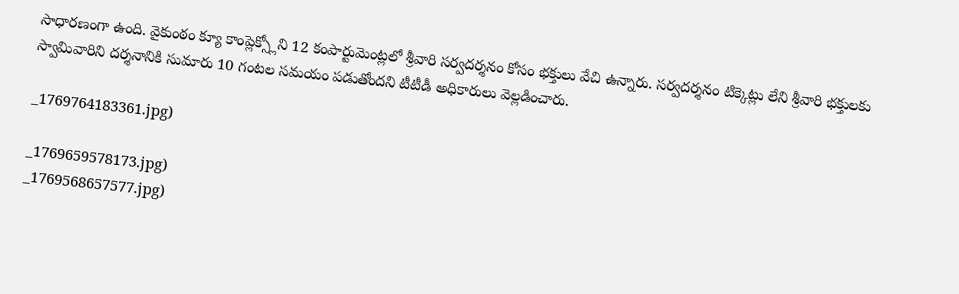సాధారణంగా ఉంది. వైకుంఠం క్యూ కాంప్లెక్స్లోని 12 కంపార్టుమెంట్లలో శ్రీవారి సర్వదర్శనం కోసం భక్తులు వేచి ఉన్నారు. సర్వదర్శనం టిక్కెట్లు లేని శ్రీవారి భక్తులకు స్వామివారిని దర్శనానికి సుమారు 10 గంటల సమయం పడుతోందని టీటీడీ అధికారులు వెల్లడించారు.

_1769764183361.jpg)

_1769659578173.jpg)
_1769568657577.jpg)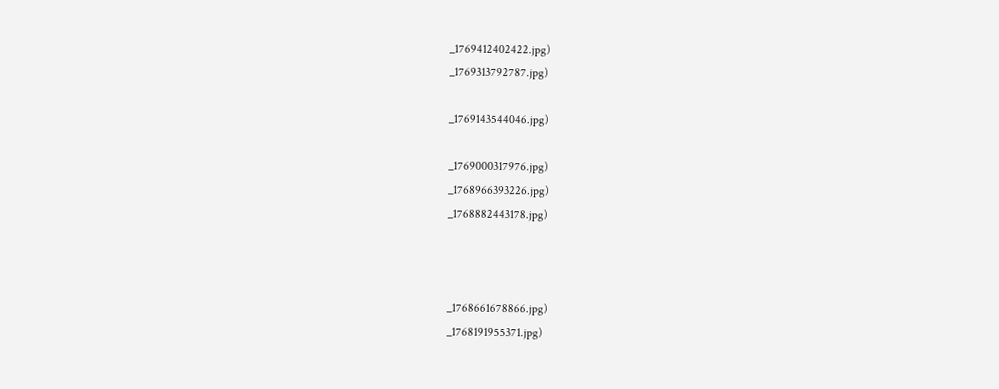_1769412402422.jpg)
_1769313792787.jpg)

_1769143544046.jpg)

_1769000317976.jpg)
_1768966393226.jpg)
_1768882443178.jpg)



_1768661678866.jpg)
_1768191955371.jpg)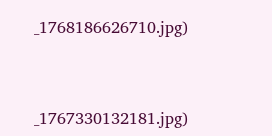_1768186626710.jpg)



_1767330132181.jpg)